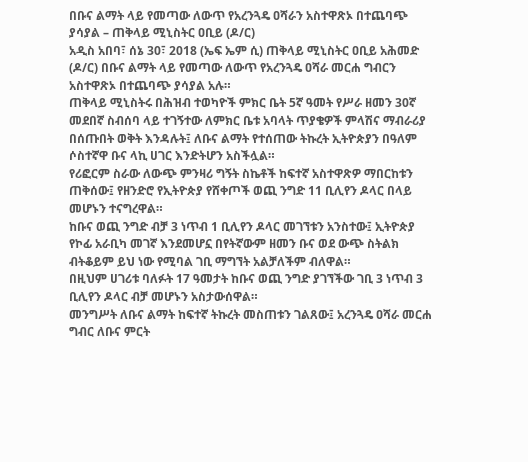በቡና ልማት ላይ የመጣው ለውጥ የአረንጓዴ ዐሻራን አስተዋጽኦ በተጨባጭ ያሳያል – ጠቅላይ ሚኒስትር ዐቢይ (ዶ/ር)
አዲስ አበባ፣ ሰኔ 30፣ 2018 (ኤፍ ኤም ሲ) ጠቅላይ ሚኒስትር ዐቢይ አሕመድ (ዶ/ር) በቡና ልማት ላይ የመጣው ለውጥ የአረንጓዴ ዐሻራ መርሐ ግብርን አስተዋጽኦ በተጨባጭ ያሳያል አሉ።
ጠቅላይ ሚኒስትሩ በሕዝብ ተወካዮች ምክር ቤት 5ኛ ዓመት የሥራ ዘመን 30ኛ መደበኛ ስብሰባ ላይ ተገኝተው ለምክር ቤቱ አባላት ጥያቄዎች ምላሽና ማብራሪያ በሰጡበት ወቅት እንዳሉት፤ ለቡና ልማት የተሰጠው ትኩረት ኢትዮጵያን በዓለም ሶስተኛዋ ቡና ላኪ ሀገር እንድትሆን አስችሏል።
የሪፎርም ስራው ለውጭ ምንዛሪ ግኝት ስኬቶች ከፍተኛ አስተዋጽዎ ማበርከቱን ጠቅሰው፤ የዘንድሮ የኢትዮጵያ የሸቀጦች ወጪ ንግድ 11 ቢሊየን ዶላር በላይ መሆኑን ተናግረዋል።
ከቡና ወጪ ንግድ ብቻ 3 ነጥብ 1 ቢሊየን ዶላር መገኘቱን አንስተው፤ ኢትዮጵያ የኮፊ አራቢካ መገኛ እንደመሆኗ በየትኛውም ዘመን ቡና ወደ ውጭ ስትልክ ብትቆይም ይህ ነው የሚባል ገቢ ማግኘት አልቻለችም ብለዋል።
በዚህም ሀገሪቱ ባለፉት 17 ዓመታት ከቡና ወጪ ንግድ ያገኘችው ገቢ 3 ነጥብ 3 ቢሊየን ዶላር ብቻ መሆኑን አስታውሰዋል።
መንግሥት ለቡና ልማት ከፍተኛ ትኩረት መስጠቱን ገልጸው፤ አረንጓዴ ዐሻራ መርሐ ግብር ለቡና ምርት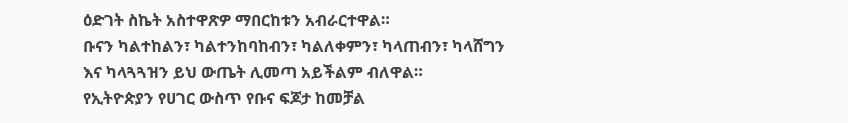ዕድገት ስኬት አስተዋጽዎ ማበርከቱን አብራርተዋል።
ቡናን ካልተከልን፣ ካልተንከባከብን፣ ካልለቀምን፣ ካላጠብን፣ ካላሸግን እና ካላጓጓዝን ይህ ውጤት ሊመጣ አይችልም ብለዋል።
የኢትዮጵያን የሀገር ውስጥ የቡና ፍጆታ ከመቻል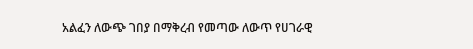አልፈን ለውጭ ገበያ በማቅረብ የመጣው ለውጥ የሀገራዊ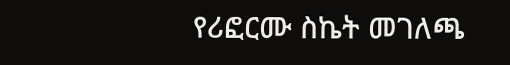የሪፎርሙ ስኬት መገለጫ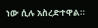ነው ሲሉ አስረድተዋል።